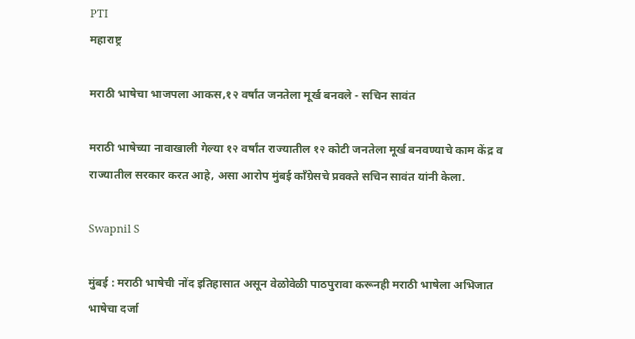PTI
महाराष्ट्र

मराठी भाषेचा भाजपला आकस,१२ वर्षांत जनतेला मूर्ख बनवले - सचिन सावंत

मराठी भाषेच्या नावाखाली गेल्या १२ वर्षांत राज्यातील १२ कोटी जनतेला मूर्ख बनवण्याचे काम केंद्र व राज्यातील सरकार करत आहे, असा आरोप मुंबई काँग्रेसचे प्रवक्ते सचिन सावंत यांनी केला.

Swapnil S

मुंबई : मराठी भाषेची नोंद इतिहासात असून वेळोवेळी पाठपुरावा करूनही मराठी भाषेला अभिजात भाषेचा दर्जा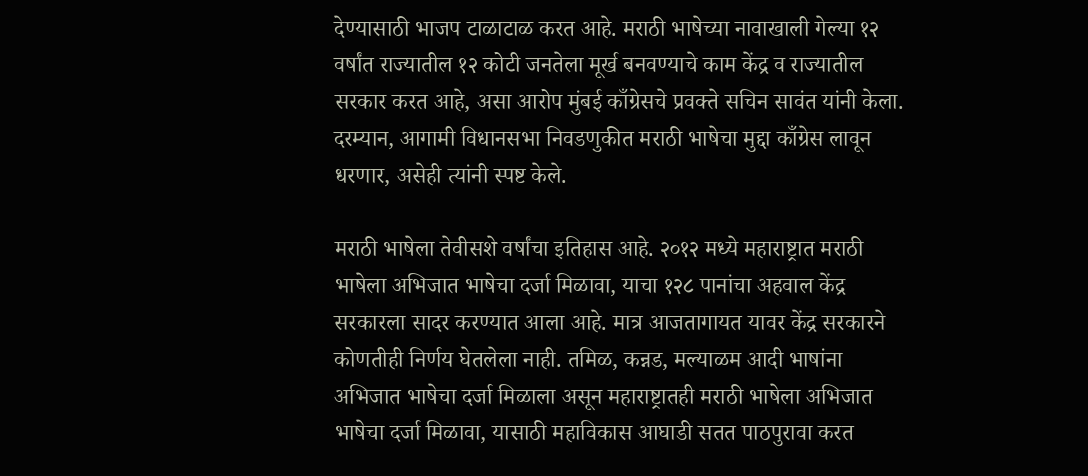देण्यासाठी भाजप टाळाटाळ करत आहे. मराठी भाषेच्या नावाखाली गेल्या १२ वर्षांत राज्यातील १२ कोटी जनतेला मूर्ख बनवण्याचे काम केंद्र व राज्यातील सरकार करत आहे, असा आरोप मुंबई काँग्रेसचे प्रवक्ते सचिन सावंत यांनी केला. दरम्यान, आगामी विधानसभा निवडणुकीत मराठी भाषेचा मुद्दा काँग्रेस लावून धरणार, असेही त्यांनी स्पष्ट केले.

मराठी भाषेला तेवीसशे वर्षांचा इतिहास आहे. २०१२ मध्ये महाराष्ट्रात मराठी भाषेला अभिजात भाषेचा दर्जा मिळावा, याचा १२८ पानांचा अहवाल केंद्र सरकारला सादर करण्यात आला आहे. मात्र आजतागायत यावर केंद्र सरकारने कोणतीही निर्णय घेतलेला नाही. तमिळ, कन्नड, मल्याळम आदी भाषांना अभिजात भाषेचा दर्जा मिळाला असून महाराष्ट्रातही मराठी भाषेला अभिजात भाषेचा दर्जा मिळावा, यासाठी महाविकास आघाडी सतत पाठपुरावा करत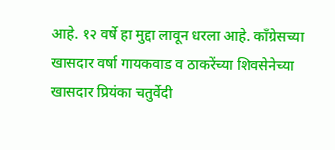आहे. १२ वर्षे हा मुद्दा लावून धरला आहे. काँग्रेसच्या खासदार वर्षा गायकवाड व ठाकरेंच्या शिवसेनेच्या खासदार प्रियंका चतुर्वेदी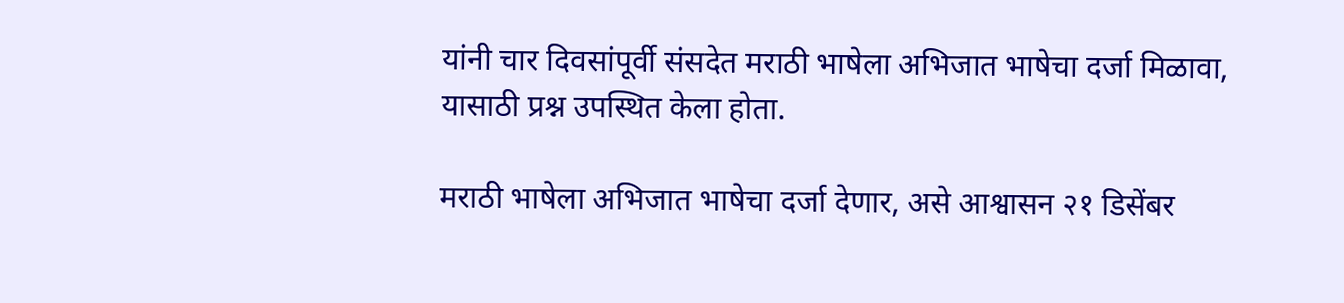यांनी चार दिवसांपूर्वी संसदेत मराठी भाषेला अभिजात भाषेचा दर्जा मिळावा, यासाठी प्रश्न उपस्थित केला होता.

मराठी भाषेला अभिजात भाषेचा दर्जा देणार, असे आश्वासन २१ डिसेंबर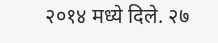२०१४ मध्ये दिले. २७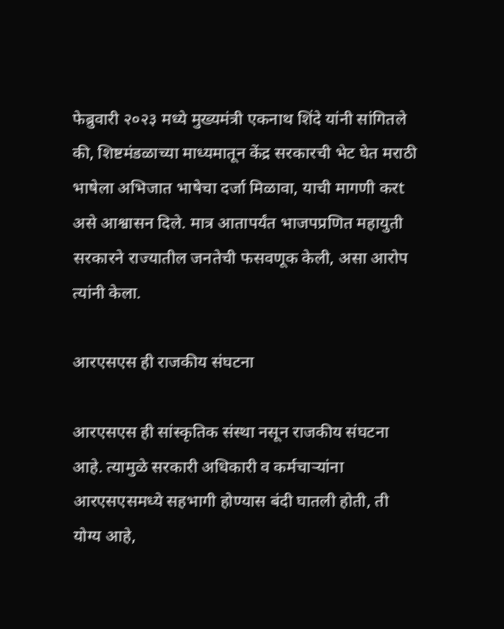फेब्रुवारी २०२३ मध्ये मुख्यमंत्री एकनाथ शिंदे यांनी सांगितले की, शिष्टमंडळाच्या माध्यमातून केंद्र सरकारची भेट घेत मराठी भाषेला अभिजात भाषेचा दर्जा मिळावा, याची मागणी करt असे आश्वासन दिले. मात्र आतापर्यंत भाजपप्रणित महायुती सरकारने राज्यातील जनतेची फसवणूक केली, असा आरोप त्यांनी केला.

आरएसएस ही राजकीय संघटना

आरएसएस ही सांस्कृतिक संस्था नसून राजकीय संघटना आहे. त्यामुळे सरकारी अधिकारी व कर्मचाऱ्यांना आरएसएसमध्ये सहभागी होण्यास बंदी घातली होती, ती योग्य आहे,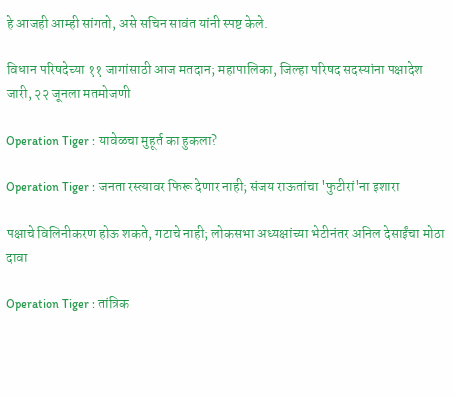हे आजही आम्ही सांगतो, असे सचिन सावंत यांनी स्पष्ट केले.

विधान परिषदेच्या ११ जागांसाठी आज मतदान; महापालिका, जिल्हा परिषद सदस्यांना पक्षादेश जारी, २२ जूनला मतमोजणी

Operation Tiger : यावेळचा मुहूर्त का हुकला?

Operation Tiger : जनता रस्त्यावर फिरू देणार नाही; संजय राऊतांचा 'फुटीरां'ना इशारा

पक्षाचे विलिनीकरण होऊ शकते, गटाचे नाही; लोकसभा अध्यक्षांच्या भेटीनंतर अनिल देसाईंचा मोठा दावा

Operation Tiger : तांत्रिक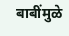बाबींमुळे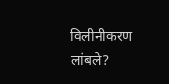विलीनीकरण लांबले?